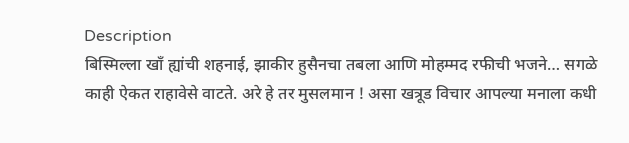Description
बिस्मिल्ला खाँ ह्यांची शहनाई, झाकीर हुसैनचा तबला आणि मोहम्मद रफीची भजने… सगळे काही ऐकत राहावेसे वाटते. अरे हे तर मुसलमान ! असा खत्रूड विचार आपल्या मनाला कधी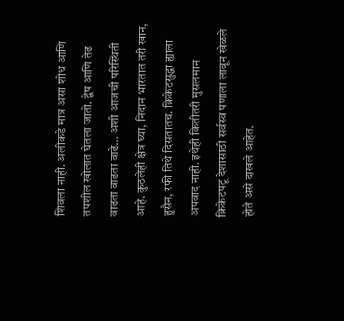शिवला नाही. अलीकडे मात्र असा शोध आणि तपशील खोलात घेतला जातो. द्वेष आणि तेढ वाढता वाढता वाढे… अशी आजची परिस्थिती आहे. कुठलेही क्षेत्र घ्या, निदान भारतात तरी खान, हुसैन, रफी तिथे दिसतातच. क्रिकेटसुद्धा ह्याला अपवाद नाही. इथेही कितीतरी मुसलमान क्रिकेटपटू देशासाठी सर्वस्व पणाला लावून खेळले होते असे दाखले आहेत.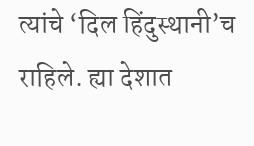त्यांचे ‘दिल हिंदुस्थानी’च राहिले. ह्या देशात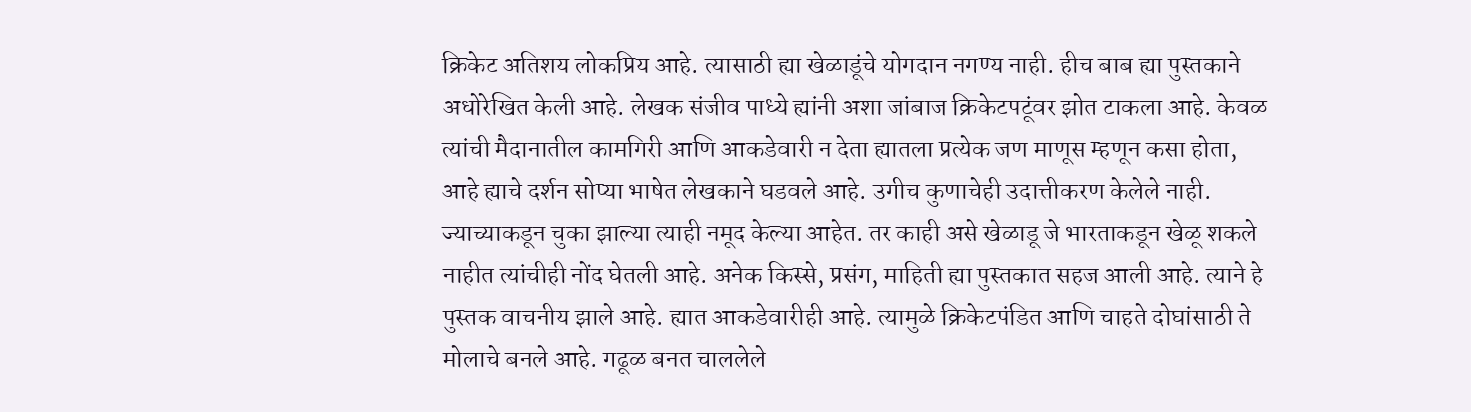क्रिकेट अतिशय लोकप्रिय आहे. त्यासाठी ह्या खेळाडूंचे योगदान नगण्य नाही. हीच बाब ह्या पुस्तकाने अधोरेखित केली आहे. लेखक संजीव पाध्ये ह्यांनी अशा जांबाज क्रिकेटपटूंवर झोत टाकला आहे. केवळ त्यांची मैदानातील कामगिरी आणि आकडेवारी न देता ह्यातला प्रत्येक जण माणूस म्हणून कसा होता, आहे ह्याचे दर्शन सोप्या भाषेत लेखकाने घडवले आहे. उगीच कुणाचेही उदात्तीकरण केलेले नाही. ज्याच्याकडून चुका झाल्या त्याही नमूद केल्या आहेत. तर काही असे खेळाडू जे भारताकडून खेळू शकले नाहीत त्यांचीही नोंद घेतली आहे. अनेक किस्से, प्रसंग, माहिती ह्या पुस्तकात सहज आली आहे. त्याने हे पुस्तक वाचनीय झाले आहे. ह्यात आकडेवारीही आहे. त्यामुळे क्रिकेटपंडित आणि चाहते दोघांसाठी ते मोलाचे बनले आहे. गढूळ बनत चाललेले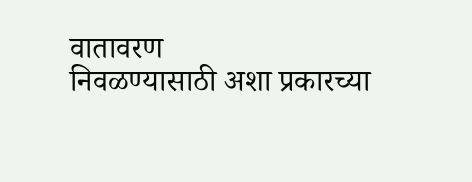वातावरण
निवळण्यासाठी अशा प्रकारच्या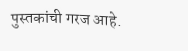पुस्तकांची गरज आहे.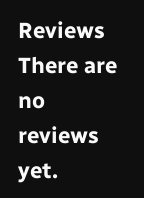Reviews
There are no reviews yet.